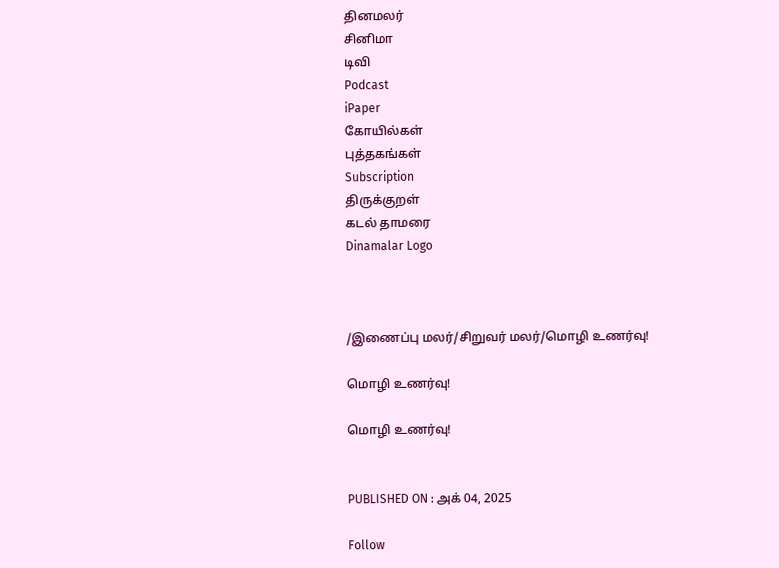தினமலர்
சினிமா
டிவி
Podcast
iPaper
கோயில்கள்
புத்தகங்கள்
Subscription
திருக்குறள்
கடல் தாமரை
Dinamalar Logo



/இணைப்பு மலர்/சிறுவர் மலர்/மொழி உணர்வு!

மொழி உணர்வு!

மொழி உணர்வு!


PUBLISHED ON : அக் 04, 2025

Follow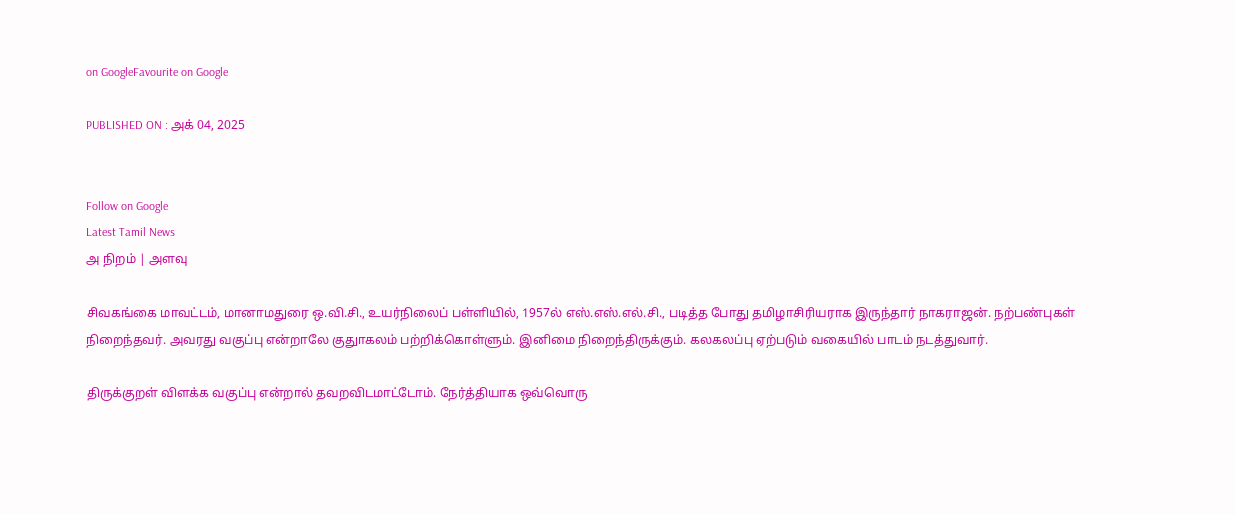on GoogleFavourite on Google

PUBLISHED ON : அக் 04, 2025


Follow on Google
Latest Tamil News
அ நிறம் | அளவு

சிவகங்கை மாவட்டம், மானாமதுரை ஒ.வி.சி., உயர்நிலைப் பள்ளியில், 1957ல் எஸ்.எஸ்.எல்.சி., படித்த போது தமிழாசிரியராக இருந்தார் நாகராஜன். நற்பண்புகள் நிறைந்தவர். அவரது வகுப்பு என்றாலே குதுாகலம் பற்றிக்கொள்ளும். இனிமை நிறைந்திருக்கும். கலகலப்பு ஏற்படும் வகையில் பாடம் நடத்துவார்.

திருக்குறள் விளக்க வகுப்பு என்றால் தவறவிடமாட்டோம். நேர்த்தியாக ஒவ்வொரு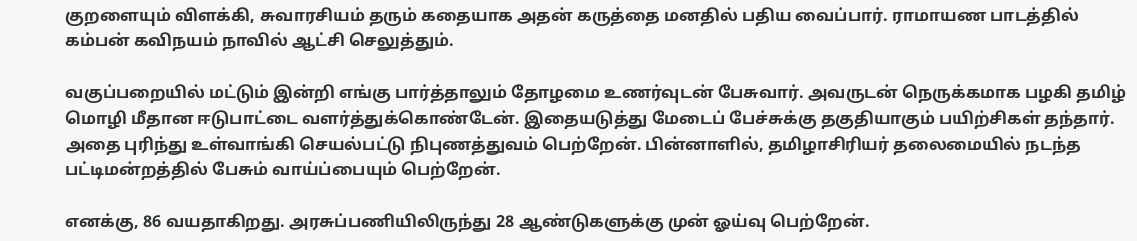குறளையும் விளக்கி, சுவாரசியம் தரும் கதையாக அதன் கருத்தை மனதில் பதிய வைப்பார். ராமாயண பாடத்தில் கம்பன் கவிநயம் நாவில் ஆட்சி செலுத்தும்.

வகுப்பறையில் மட்டும் இன்றி எங்கு பார்த்தாலும் தோழமை உணர்வுடன் பேசுவார். அவருடன் நெருக்கமாக பழகி தமிழ் மொழி மீதான ஈடுபாட்டை வளர்த்துக்கொண்டேன். இதையடுத்து மேடைப் பேச்சுக்கு தகுதியாகும் பயிற்சிகள் தந்தார். அதை புரிந்து உள்வாங்கி செயல்பட்டு நிபுணத்துவம் பெற்றேன். பின்னாளில், தமிழாசிரியர் தலைமையில் நடந்த பட்டிமன்றத்தில் பேசும் வாய்ப்பையும் பெற்றேன்.

எனக்கு, 86 வயதாகிறது. அரசுப்பணியிலிருந்து 28 ஆண்டுகளுக்கு முன் ஓய்வு பெற்றேன்.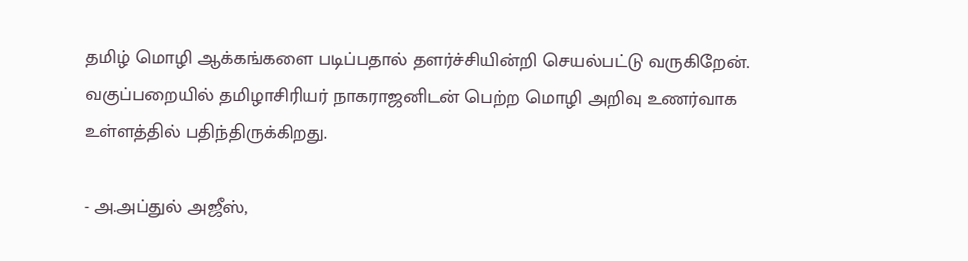தமிழ் மொழி ஆக்கங்களை படிப்பதால் தளர்ச்சியின்றி செயல்பட்டு வருகிறேன். வகுப்பறையில் தமிழாசிரியர் நாகராஜனிடன் பெற்ற மொழி அறிவு உணர்வாக உள்ளத்தில் பதிந்திருக்கிறது.

- அ.அப்துல் அஜீஸ்,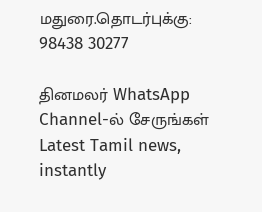மதுரை.தொடர்புக்கு: 98438 30277

தினமலர் WhatsApp Channel-ல் சேருங்கள்
Latest Tamil news, instantly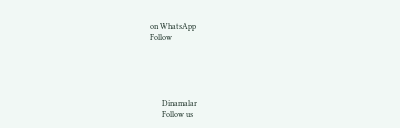on WhatsApp
Follow





      Dinamalar
      Follow us